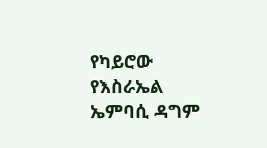የካይሮው የእስራኤል ኤምባሲ ዳግም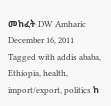መከፈት DW Amharic December 16, 2011 Tagged with addis ababa, Ethiopia, health, import/export, politics ከ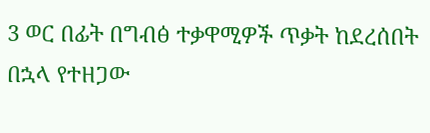3 ወር በፊት በግብፅ ተቃዋሚዎች ጥቃት ከደረሰበት በኋላ የተዘጋው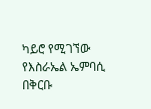ካይሮ የሚገኘው የእስራኤል ኤምባሲ በቅርቡ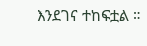እንደገና ተከፍቷል ።